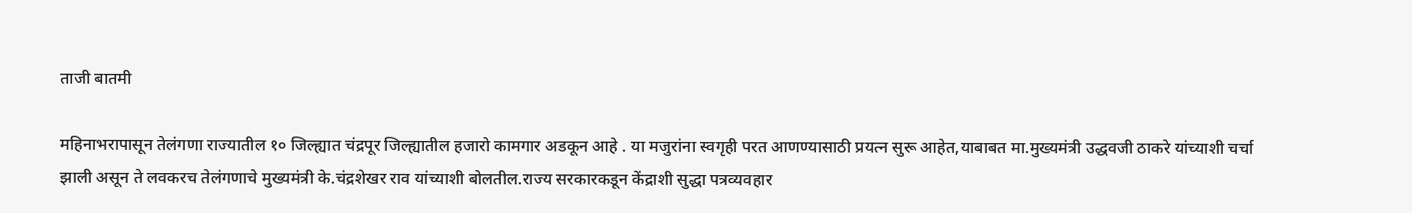ताजी बातमी

महिनाभरापासून तेलंगणा राज्यातील १० जिल्ह्यात चंद्रपूर जिल्ह्यातील हजारो कामगार अडकून आहे . या मजुरांना स्वगृही परत आणण्यासाठी प्रयत्न सुरू आहेत,याबाबत मा.मुख्यमंत्री उद्धवजी ठाकरे यांच्याशी चर्चा झाली असून ते लवकरच तेलंगणाचे मुख्यमंत्री के.चंद्रशेखर राव यांच्याशी बोलतील.राज्य सरकारकडून केंद्राशी सुद्धा पत्रव्यवहार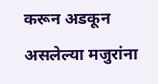करून अडकून असलेल्या मजुरांना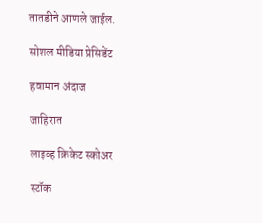तातडीने आणले जाईल.

सोशल मीडिया प्रेसिडेंट

हवामान अंदाज

जाहिरात

लाइव्ह क्रिकेट स्कोअर

स्टॉक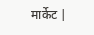मार्केट |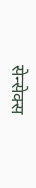सेन्सेक्स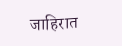जाहिरात